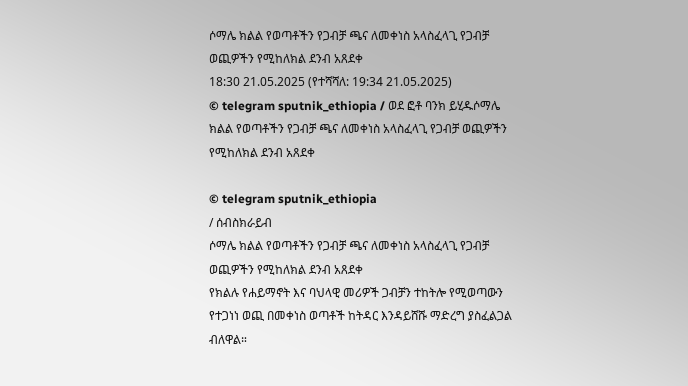ሶማሌ ክልል የወጣቶችን የጋብቻ ጫና ለመቀነስ አላስፈላጊ የጋብቻ ወጪዎችን የሚከለክል ደንብ አጸደቀ
18:30 21.05.2025 (የተሻሻለ: 19:34 21.05.2025)
© telegram sputnik_ethiopia / ወደ ፎቶ ባንክ ይሂዱሶማሌ ክልል የወጣቶችን የጋብቻ ጫና ለመቀነስ አላስፈላጊ የጋብቻ ወጪዎችን የሚከለክል ደንብ አጸደቀ

© telegram sputnik_ethiopia
/ ሰብስክራይብ
ሶማሌ ክልል የወጣቶችን የጋብቻ ጫና ለመቀነስ አላስፈላጊ የጋብቻ ወጪዎችን የሚከለክል ደንብ አጸደቀ
የክልሉ የሐይማኖት እና ባህላዊ መሪዎች ጋብቻን ተከትሎ የሚወጣውን የተጋነነ ወጪ በመቀነስ ወጣቶች ከትዳር እንዳይሸሹ ማድረግ ያስፈልጋል ብለዋል።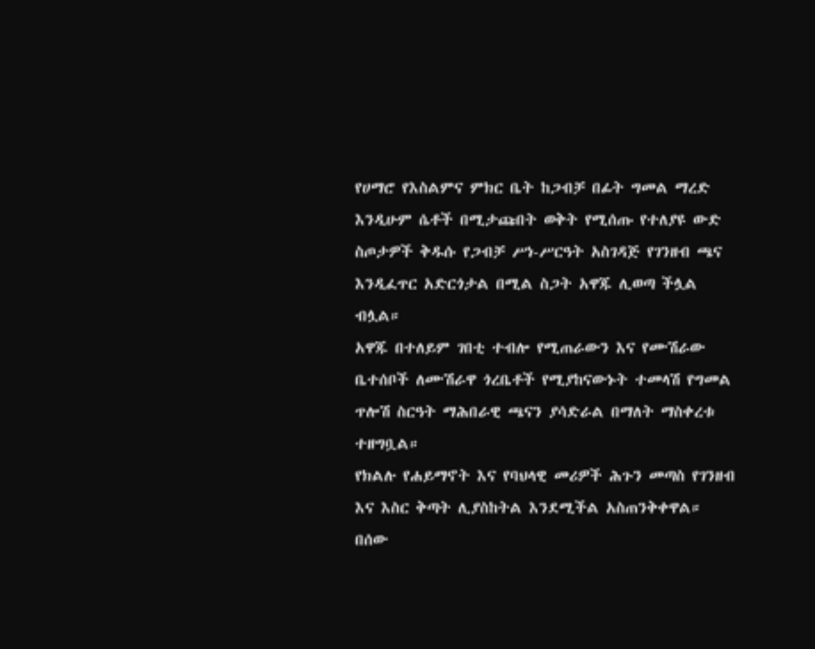የሀማሮ የእስልምና ምክር ቤት ከጋብቻ በፊት ግመል ማረድ እንዲሁም ሴቶች በሚታጩበት ወቅት የሚሰጡ የተለያዩ ውድ ስጦታዎች ቅዱሱ የጋብቻ ሥነ-ሥርዓት አስገዳጅ የገንዘብ ጫና እንዲፈጥር አድርጎታል በሚል ስጋት አዋጁ ሊወጣ ችሏል ብሏል።
አዋጁ በተለይም ገበቲ ተብሎ የሚጠራውን እና የሙሽራው ቤተሰቦች ለሙሽራዋ ጎረቤቶች የሚያከናውኑት ተመላሽ የግመል ጥሎሽ ስርዓት ማሕበራዊ ጫናን ያሳድራል በማለት ማስቀረቱ ተዘግቧል።
የክልሉ የሐይማኖት እና የባህላዊ መሪዎች ሕጉን መጣስ የገንዘብ እና እስር ቅጣት ሊያስከትል እንደሚችል አስጠንቅቀዋል።
በሰው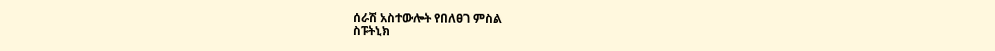ሰራሽ አስተውሎት የበለፀገ ምስል
ስፑትኒክ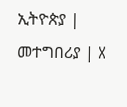ኢትዮጵያ | መተግበሪያ | X